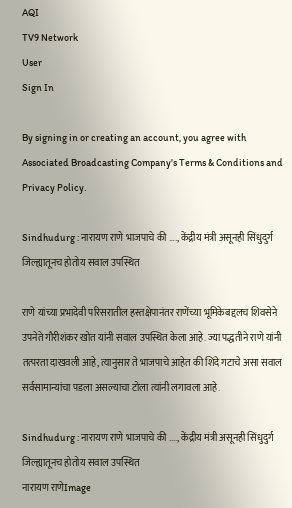AQI
TV9 Network
User
Sign In

By signing in or creating an account, you agree with Associated Broadcasting Company's Terms & Conditions and Privacy Policy.

Sindhudurg : नारायण राणे भाजपाचे की …., केंद्रीय मंत्री असूनही सिंधुदुर्ग जिल्ह्यातूनच होतोय सवाल उपस्थित

राणे यांच्या प्रभादेवी परिसरातील हस्तक्षेपानंतर राणेंच्या भूमिकेबद्दलच शिवसेने उपनेते गौरीशंकर खोत यांनी सवाल उपस्थित केला आहे. ज्या पद्धतीने राणे यांनी तत्परता दाखवली आहे, त्यानुसार ते भाजपाचे आहेत की शिंदे गटाचे असा सवाल सर्वसामान्यांचा पडला असल्याचा टोला त्यांनी लगावला आहे.

Sindhudurg : नारायण राणे भाजपाचे की ...., केंद्रीय मंत्री असूनही सिंधुदुर्ग जिल्ह्यातूनच होतोय सवाल उपस्थित
नारायण राणेImage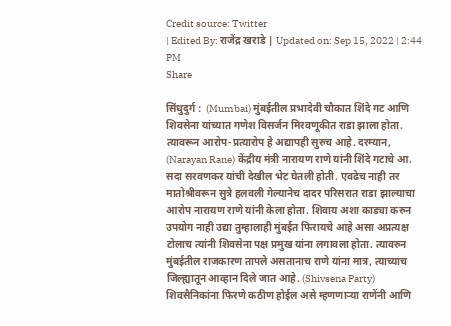Credit source: Twitter
| Edited By: राजेंद्र खराडे | Updated on: Sep 15, 2022 | 2:44 PM
Share

सिंधुदुर्ग :  (Mumbai) मुंबईतील प्रभादेवी चौकात शिंदे गट आणि शिवसेना यांच्यात गणेश विसर्जन मिरवणूकीत राडा झाला होता. त्यावरून आरोप-प्रत्यारोप हे अद्यापही सुरुच आहे. दरम्यान, (Narayan Rane) केंद्रीय मंत्री नारायण राणे यांनी शिंदे गटाचे आ. सदा सरवणकर यांची देखील भेट घेतली होती. एवढेच नाही तर मातोश्रीवरून सुत्रे हलवली गेल्यानेच दादर परिसरात राडा झाल्याचा आरोप नारायण राणे यांनी केला होता. शिवाय अशा काड्या करुन उपयोग नाही उद्या तुम्हालाही मुंबईत फिरायचे आहे असा अप्रत्यक्ष टोलाच त्यांनी शिवसेना पक्ष प्रमुख यांना लगावला होता. त्यावरुन मुंबईतील राजकारण तापले असतानाच राणे यांना मात्र, त्याच्याच जिल्ह्यातून आव्हान दिले जात आहे. (Shivsena Party) शिवसैनिकांना फिरणे कठीण होईल असे म्हणणाऱ्या राणेंनी आणि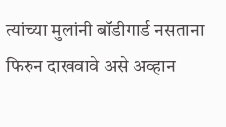त्यांच्या मुलांनी बॉडीगार्ड नसताना फिरुन दाखवावे असे अव्हान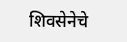शिवसेनेचे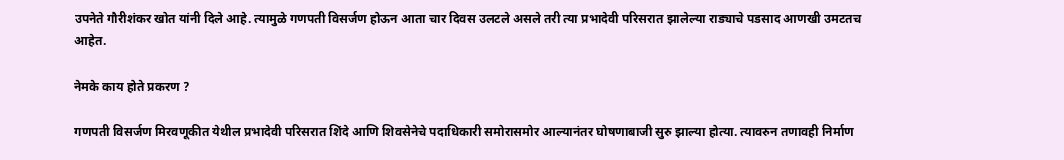उपनेते गौरीशंकर खोत यांनी दिले आहे. त्यामुळे गणपती विसर्जण होऊन आता चार दिवस उलटले असले तरी त्या प्रभादेवी परिसरात झालेल्या राड्याचे पडसाद आणखी उमटतच आहेत.

नेमके काय होते प्रकरण ?

गणपती विसर्जण मिरवणूकीत येथील प्रभादेवी परिसरात शिंदे आणि शिवसेनेचे पदाधिकारी समोरासमोर आल्यानंतर घोषणाबाजी सुरु झाल्या होत्या. त्यावरुन तणावही निर्माण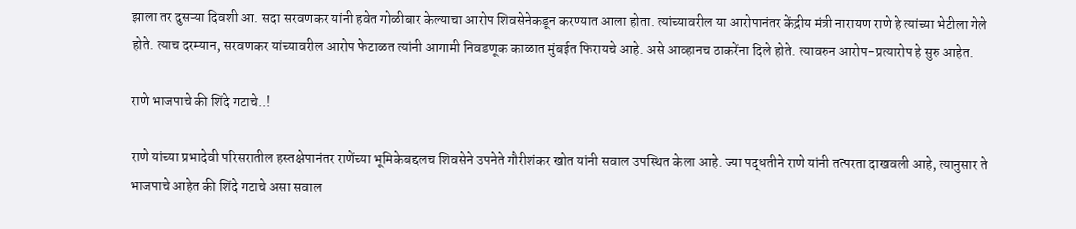झाला तर दुसऱ्या दिवशी आ. सदा सरवणकर यांनी हवेत गोळीबार केल्याचा आरोप शिवसेनेकडून करण्यात आला होता. त्यांच्यावरील या आरोपानंतर केंद्रीय मंत्री नारायण राणे हे त्यांच्या भेटीला गेले होते. त्याच दरम्यान, सरवणकर यांच्यावरील आरोप फेटाळत त्यांनी आगामी निवडणूक काळात मुंबईत फिरायचे आहे. असे आव्हानच ठाकरेंना दिले होते. त्यावरुन आरोप-प्रत्यारोप हे सुरु आहेत.

राणे भाजपाचे की शिंदे गटाचे..!

राणे यांच्या प्रभादेवी परिसरातील हस्तक्षेपानंतर राणेंच्या भूमिकेबद्दलच शिवसेने उपनेते गौरीशंकर खोत यांनी सवाल उपस्थित केला आहे. ज्या पद्धतीने राणे यांनी तत्परता दाखवली आहे, त्यानुसार ते भाजपाचे आहेत की शिंदे गटाचे असा सवाल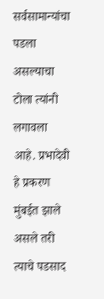सर्वसामान्यांचा पडला असल्याचा टोला त्यांनी लगावला आहे. प्रभादेवी हे प्रकरण मुंबईत झाले असले तरी त्याचे पडसाद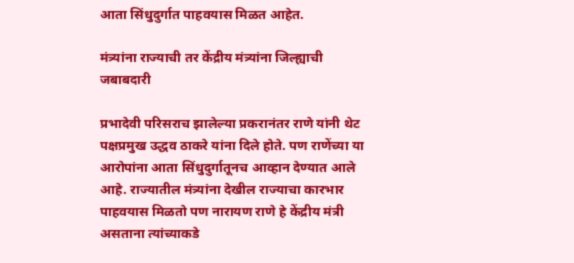आता सिंधुदुर्गात पाहवयास मिळत आहेत.

मंत्र्यांना राज्याची तर केंद्रीय मंत्र्यांना जिल्ह्याची जबाबदारी

प्रभादेवी परिसराच झालेल्या प्रकरानंतर राणे यांनी थेट पक्षप्रमुख उद्धव ठाकरे यांना दिले होते. पण राणेंच्या या आरोपांना आता सिंधुदुर्गातूनच आव्हान देण्यात आले आहे. राज्यातील मंत्र्यांना देखील राज्याचा कारभार पाहवयास मिळतो पण नारायण राणे हे केंद्रीय मंत्री असताना त्यांच्याकडे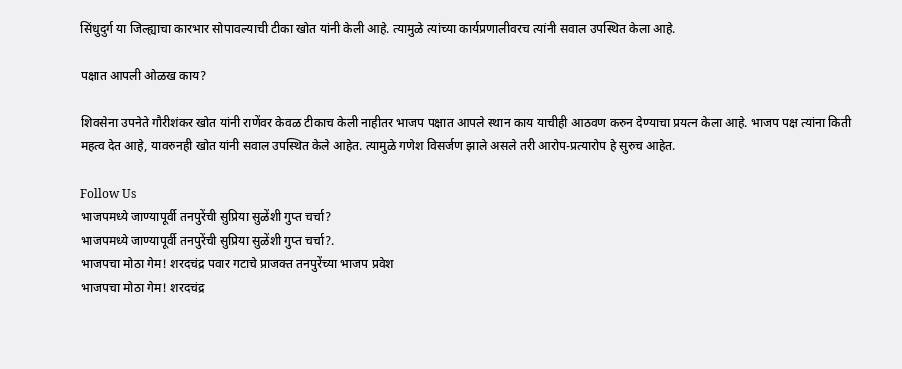सिंधुदुर्ग या जिल्ह्याचा कारभार सोपावल्याची टीका खोत यांनी केली आहे. त्यामुळे त्यांच्या कार्यप्रणालीवरच त्यांनी सवाल उपस्थित केला आहे.

पक्षात आपली ओळख काय?

शिवसेना उपनेते गौरीशंकर खोत यांनी राणेंवर केवळ टीकाच केली नाहीतर भाजप पक्षात आपले स्थान काय याचीही आठवण करुन देण्याचा प्रयत्न केला आहे. भाजप पक्ष त्यांना किती महत्व देत आहे, यावरुनही खोत यांनी सवाल उपस्थित केले आहेत. त्यामुळे गणेश विसर्जण झाले असले तरी आरोप-प्रत्यारोप हे सुरुच आहेत.

Follow Us
भाजपमध्ये जाण्यापूर्वी तनपुरेंची सुप्रिया सुळेंशी गुप्त चर्चा?
भाजपमध्ये जाण्यापूर्वी तनपुरेंची सुप्रिया सुळेंशी गुप्त चर्चा?.
भाजपचा मोठा गेम! शरदचंद्र पवार गटाचे प्राजक्त तनपुरेंच्या भाजप प्रवेश
भाजपचा मोठा गेम! शरदचंद्र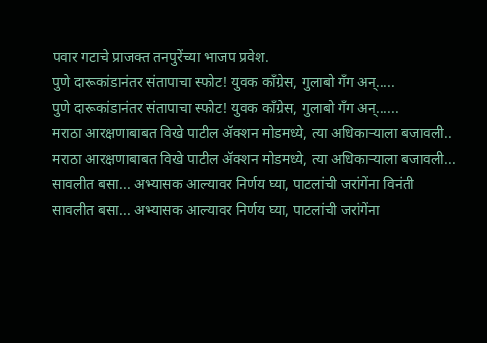पवार गटाचे प्राजक्त तनपुरेंच्या भाजप प्रवेश.
पुणे दारूकांडानंतर संतापाचा स्फोट! युवक काँग्रेस, गुलाबो गँग अन्.....
पुणे दारूकांडानंतर संतापाचा स्फोट! युवक काँग्रेस, गुलाबो गँग अन्......
मराठा आरक्षणाबाबत विखे पाटील ॲक्शन मोडमध्ये, त्या अधिकाऱ्याला बजावली..
मराठा आरक्षणाबाबत विखे पाटील ॲक्शन मोडमध्ये, त्या अधिकाऱ्याला बजावली...
सावलीत बसा... अभ्यासक आल्यावर निर्णय घ्या, पाटलांची जरांगेंना विनंती
सावलीत बसा... अभ्यासक आल्यावर निर्णय घ्या, पाटलांची जरांगेंना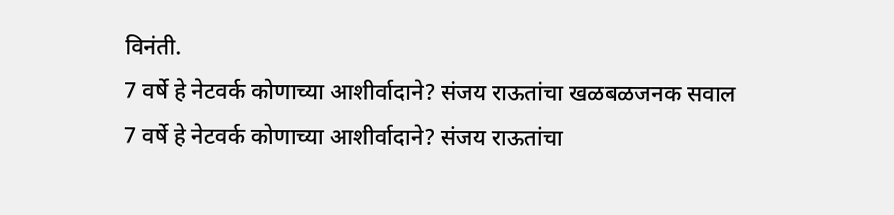विनंती.
7 वर्षे हे नेटवर्क कोणाच्या आशीर्वादाने? संजय राऊतांचा खळबळजनक सवाल
7 वर्षे हे नेटवर्क कोणाच्या आशीर्वादाने? संजय राऊतांचा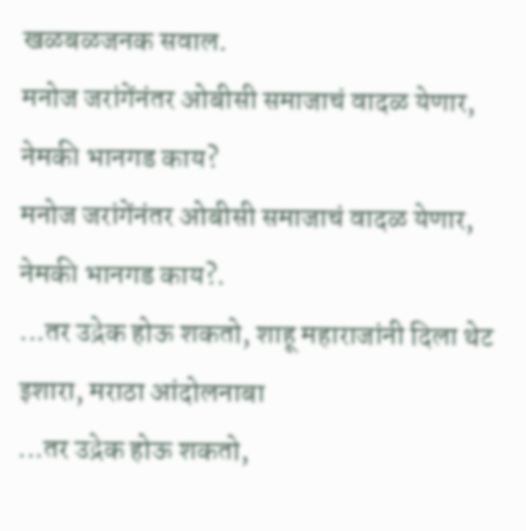खळबळजनक सवाल.
मनोज जरांगेंनंतर ओबीसी समाजाचं वादळ येणार, नेमकी भानगड काय?
मनोज जरांगेंनंतर ओबीसी समाजाचं वादळ येणार, नेमकी भानगड काय?.
...तर उद्रेक होऊ शकतो, शाहू महाराजांनी दिला थेट इशारा, मराठा आंदोलनाबा
...तर उद्रेक होऊ शकतो,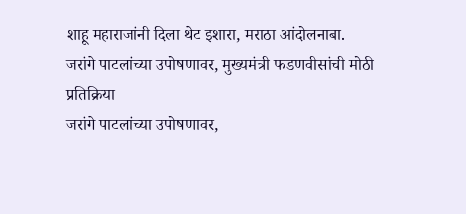शाहू महाराजांनी दिला थेट इशारा, मराठा आंदोलनाबा.
जरांगे पाटलांच्या उपोषणावर, मुख्यमंत्री फडणवीसांची मोठी प्रतिक्रिया
जरांगे पाटलांच्या उपोषणावर,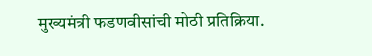मुख्यमंत्री फडणवीसांची मोठी प्रतिक्रिया.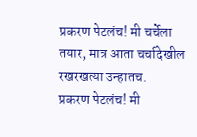प्रकरण पेटलंच! मी चर्चेला तयार, मात्र आता चर्चादेखील रखरखत्या उन्हातच.
प्रकरण पेटलंच! मी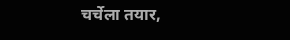चर्चेला तयार,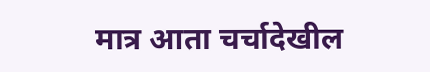मात्र आता चर्चादेखील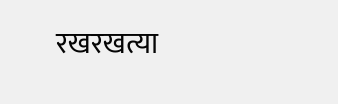रखरखत्या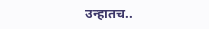उन्हातच..